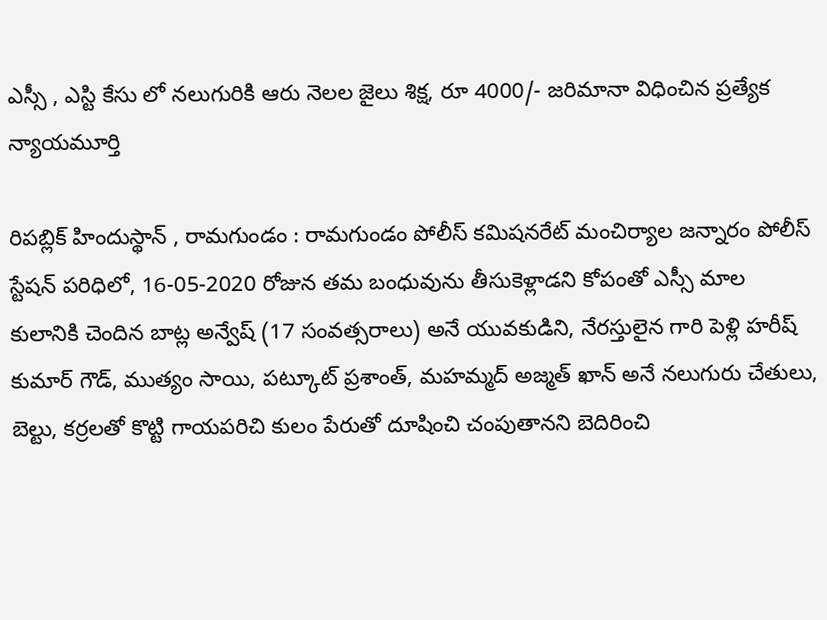ఎస్సీ , ఎస్టి కేసు లో నలుగురికి ఆరు నెలల జైలు శిక్ష, రూ 4000/- జరిమానా విధించిన ప్రత్యేక న్యాయమూర్తి

రిపబ్లిక్ హిందుస్థాన్ , రామగుండం : రామగుండం పోలీస్ కమిషనరేట్ మంచిర్యాల జన్నారం పోలీస్ స్టేషన్ పరిధిలో, 16-05-2020 రోజున తమ బంధువును తీసుకెళ్లాడని కోపంతో ఎస్సీ మాల కులానికి చెందిన బాట్ల అన్వేష్ (17 సంవత్సరాలు) అనే యువకుడిని, నేరస్తులైన గారి పెళ్లి హరీష్ కుమార్ గౌడ్, ముత్యం సాయి, పట్కూట్ ప్రశాంత్, మహమ్మద్ అజ్మత్ ఖాన్ అనే నలుగురు చేతులు, బెల్టు, కర్రలతో కొట్టి గాయపరిచి కులం పేరుతో దూషించి చంపుతానని బెదిరించి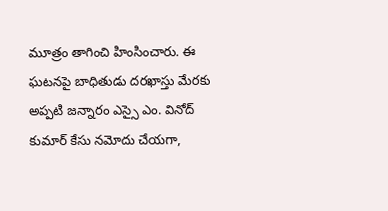మూత్రం తాగించి హింసించారు. ఈ ఘటనపై బాధితుడు దరఖాస్తు మేరకు అప్పటి జన్నారం ఎస్సై ఎం. వినోద్ కుమార్ కేసు నమోదు చేయగా,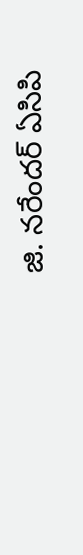జి. నరేందర్ ఏసిపి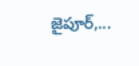జైపూర్,...